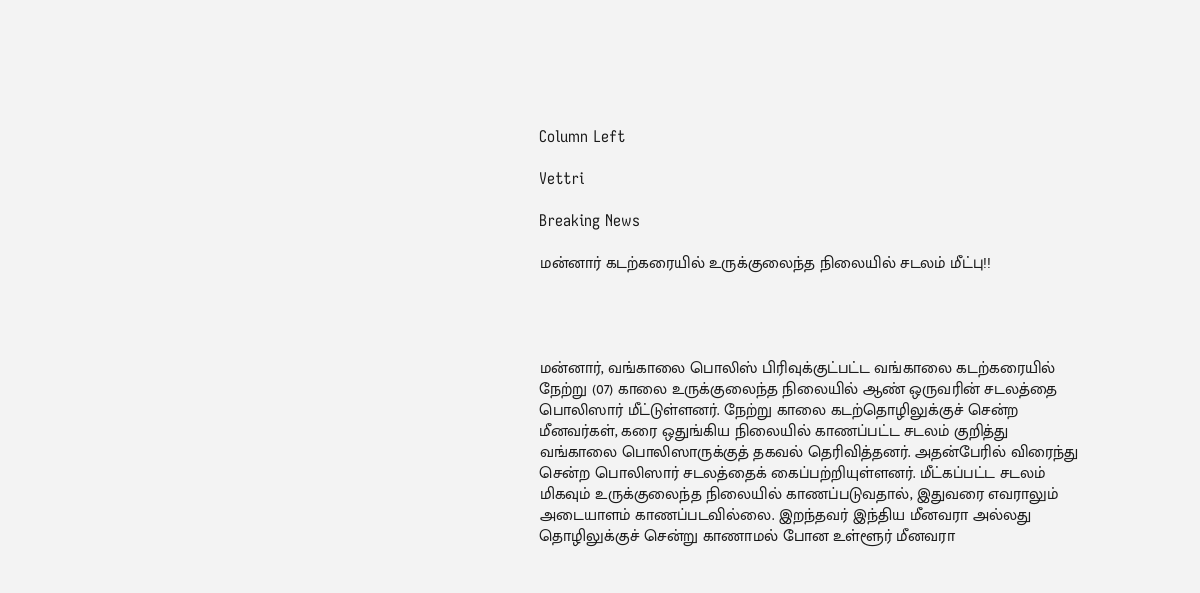Column Left

Vettri

Breaking News

மன்னார் கடற்கரையில் உருக்குலைந்த நிலையில் சடலம் மீட்பு!!




மன்னார், வங்காலை பொலிஸ் பிரிவுக்குட்பட்ட வங்காலை கடற்கரையில் நேற்று (07) காலை உருக்குலைந்த நிலையில் ஆண் ஒருவரின் சடலத்தை பொலிஸார் மீட்டுள்ளனர். நேற்று காலை கடற்தொழிலுக்குச் சென்ற மீனவர்கள், கரை ஒதுங்கிய நிலையில் காணப்பட்ட சடலம் குறித்து வங்காலை பொலிஸாருக்குத் தகவல் தெரிவித்தனர். அதன்பேரில் விரைந்து சென்ற பொலிஸார் சடலத்தைக் கைப்பற்றியுள்ளனர். மீட்கப்பட்ட சடலம் மிகவும் உருக்குலைந்த நிலையில் காணப்படுவதால், இதுவரை எவராலும் அடையாளம் காணப்படவில்லை. இறந்தவர் இந்திய மீனவரா அல்லது தொழிலுக்குச் சென்று காணாமல் போன உள்ளூர் மீனவரா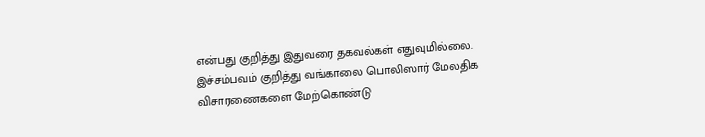என்பது குறித்து இதுவரை தகவல்கள் எதுவுமில்லை. இச்சம்பவம் குறித்து வங்காலை பொலிஸார் மேலதிக விசாரணைகளை மேற்கொண்டு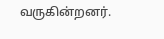வருகின்றனர்.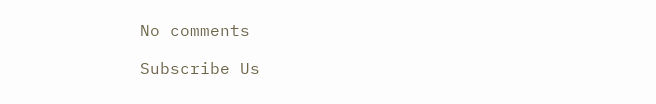No comments

Subscribe Us